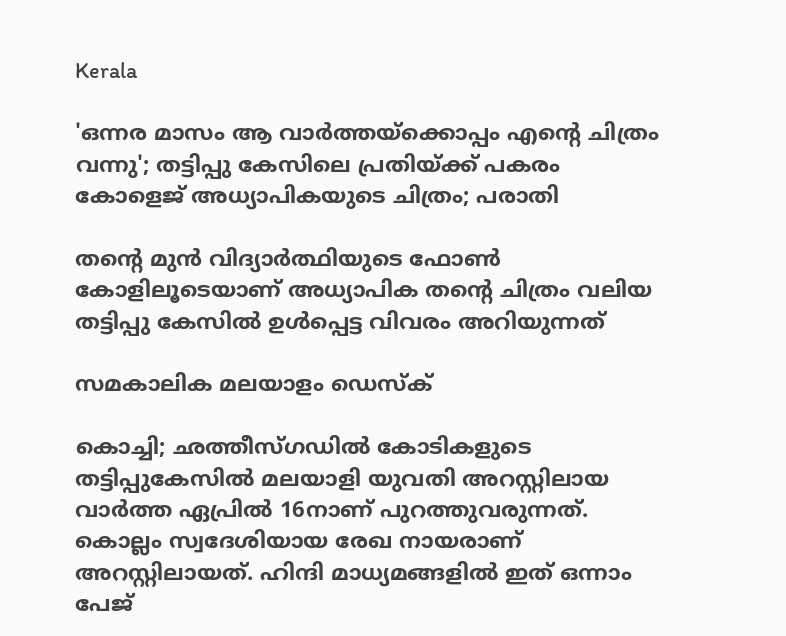Kerala

'ഒന്നര മാസം ആ വാര്‍ത്തയ്‌ക്കൊപ്പം എന്റെ ചിത്രം വന്നു'; തട്ടിപ്പു കേസിലെ പ്രതിയ്ക്ക് പകരം കോളെജ്‌ അധ്യാപികയുടെ ചിത്രം; പരാതി

തന്റെ മുന്‍ വിദ്യാര്‍ത്ഥിയുടെ ഫോണ്‍ കോളിലൂടെയാണ് അധ്യാപിക തന്റെ ചിത്രം വലിയ തട്ടിപ്പു കേസില്‍ ഉള്‍പ്പെട്ട വിവരം അറിയുന്നത്

സമകാലിക മലയാളം ഡെസ്ക്

കൊച്ചി; ഛത്തീസ്ഗഡില്‍ കോടികളുടെ തട്ടിപ്പുകേസില്‍ മലയാളി യുവതി അറസ്റ്റിലായ വാര്‍ത്ത ഏപ്രില്‍ 16നാണ് പുറത്തുവരുന്നത്. കൊല്ലം സ്വദേശിയായ രേഖ നായരാണ് അറസ്റ്റിലായത്. ഹിന്ദി മാധ്യമങ്ങളില്‍ ഇത് ഒന്നാം പേജ്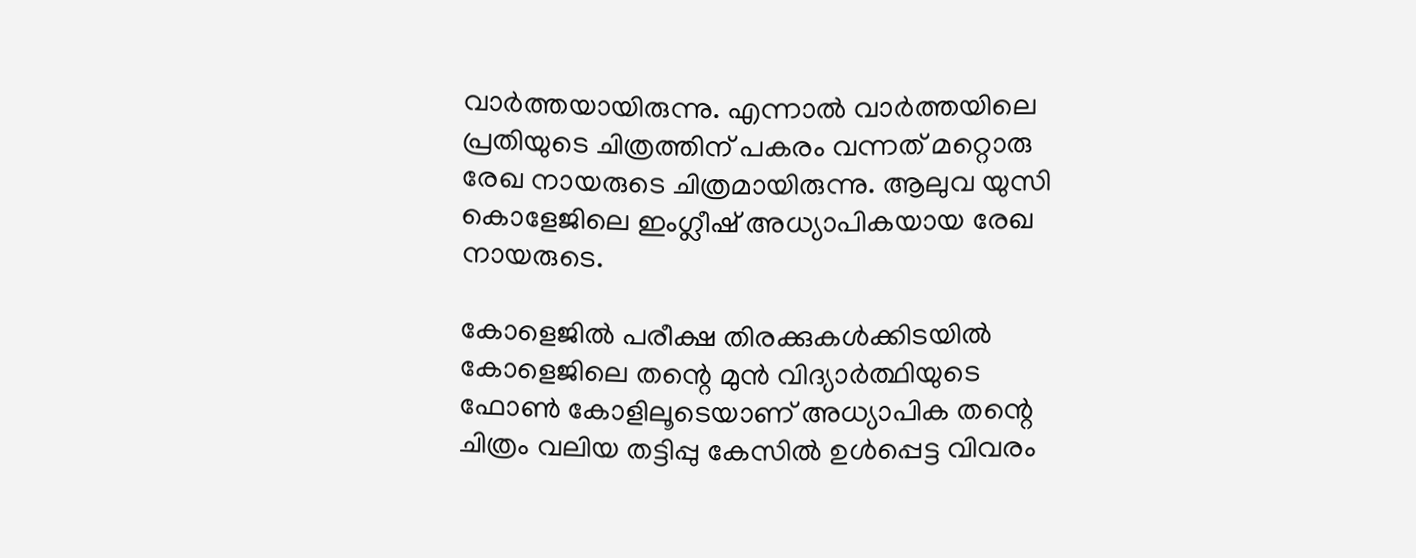വാര്‍ത്തയായിരുന്നു. എന്നാല്‍ വാര്‍ത്തയിലെ പ്രതിയുടെ ചിത്രത്തിന് പകരം വന്നത് മറ്റൊരു രേഖ നായരുടെ ചിത്രമായിരുന്നു. ആലുവ യുസി കൊളേജിലെ ഇംഗ്ലീഷ് അധ്യാപികയായ രേഖ നായരുടെ.

കോളെജില്‍ പരീക്ഷ തിരക്കുകള്‍ക്കിടയില്‍ കോളെജിലെ തന്റെ മുന്‍ വിദ്യാര്‍ത്ഥിയുടെ ഫോണ്‍ കോളിലൂടെയാണ് അധ്യാപിക തന്റെ ചിത്രം വലിയ തട്ടിപ്പു കേസില്‍ ഉള്‍പ്പെട്ട വിവരം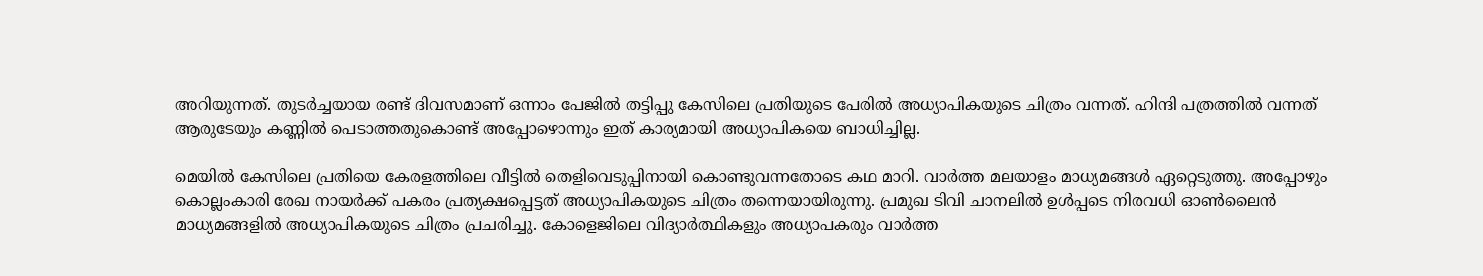അറിയുന്നത്. തുടര്‍ച്ചയായ രണ്ട് ദിവസമാണ് ഒന്നാം പേജില്‍ തട്ടിപ്പു കേസിലെ പ്രതിയുടെ പേരില്‍ അധ്യാപികയുടെ ചിത്രം വന്നത്. ഹിന്ദി പത്രത്തില്‍ വന്നത് ആരുടേയും കണ്ണില്‍ പെടാത്തതുകൊണ്ട് അപ്പോഴൊന്നും ഇത് കാര്യമായി അധ്യാപികയെ ബാധിച്ചില്ല.

മെയില്‍ കേസിലെ പ്രതിയെ കേരളത്തിലെ വീട്ടില്‍ തെളിവെടുപ്പിനായി കൊണ്ടുവന്നതോടെ കഥ മാറി. വാര്‍ത്ത മലയാളം മാധ്യമങ്ങള്‍ ഏറ്റെടുത്തു. അപ്പോഴും കൊല്ലംകാരി രേഖ നായര്‍ക്ക് പകരം പ്രത്യക്ഷപ്പെട്ടത് അധ്യാപികയുടെ ചിത്രം തന്നെയായിരുന്നു. പ്രമുഖ ടിവി ചാനലില്‍ ഉള്‍പ്പടെ നിരവധി ഓണ്‍ലൈന്‍ മാധ്യമങ്ങളില്‍ അധ്യാപികയുടെ ചിത്രം പ്രചരിച്ചു. കോളെജിലെ വിദ്യാര്‍ത്ഥികളും അധ്യാപകരും വാര്‍ത്ത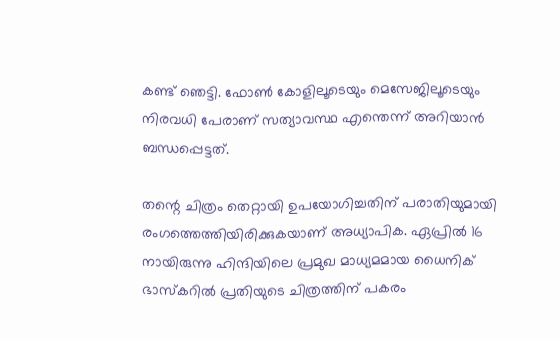കണ്ട് ഞെട്ടി. ഫോണ്‍ കോളിലൂടെയും മെസേജിലൂടെയും നിരവധി പേരാണ് സത്യാവസ്ഥ എന്തെന്ന് അറിയാന്‍ ബന്ധപ്പെട്ടത്.

തന്റെ ചിത്രം തെറ്റായി ഉപയോഗിച്ചതിന് പരാതിയുമായി രംഗത്തെത്തിയിരിക്കുകയാണ് അധ്യാപിക. ഏപ്രില്‍ 16 നായിരുന്നു ഹിന്ദിയിലെ പ്രമുഖ മാധ്യമമായ ധൈനിക് ഭാസ്‌കറില്‍ പ്രതിയുടെ ചിത്രത്തിന് പകരം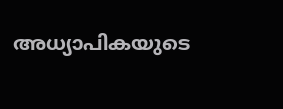അധ്യാപികയുടെ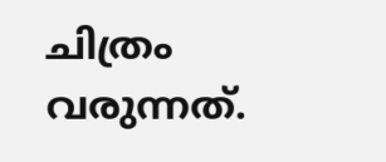ചിത്രം വരുന്നത്.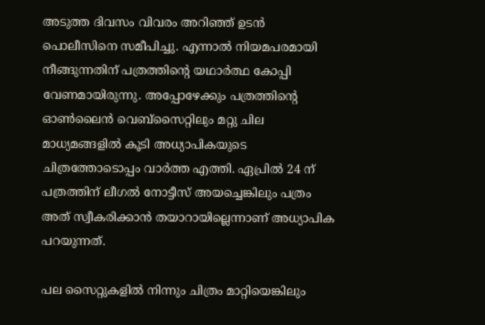അടുത്ത ദിവസം വിവരം അറിഞ്ഞ് ഉടന്‍ പൊലീസിനെ സമീപിച്ചു. എന്നാല്‍ നിയമപരമായി നീങ്ങുന്നതിന് പത്രത്തിന്റെ യഥാര്‍ത്ഥ കോപ്പി വേണമായിരുന്നു. അപ്പോഴേക്കും പത്രത്തിന്റെ ഓണ്‍ലൈന്‍ വെബ്‌സൈറ്റിലും മറ്റു ചില മാധ്യമങ്ങളില്‍ കൂടി അധ്യാപികയുടെ ചിത്രത്തോടൊപ്പം വാര്‍ത്ത എത്തി. ഏപ്രില്‍ 24 ന് പത്രത്തിന് ലീഗല്‍ നോട്ടീസ് അയച്ചെങ്കിലും പത്രം അത് സ്വീകരിക്കാന്‍ തയാറായില്ലെന്നാണ് അധ്യാപിക പറയുന്നത്.

പല സൈറ്റുകളില്‍ നിന്നും ചിത്രം മാറ്റിയെങ്കിലും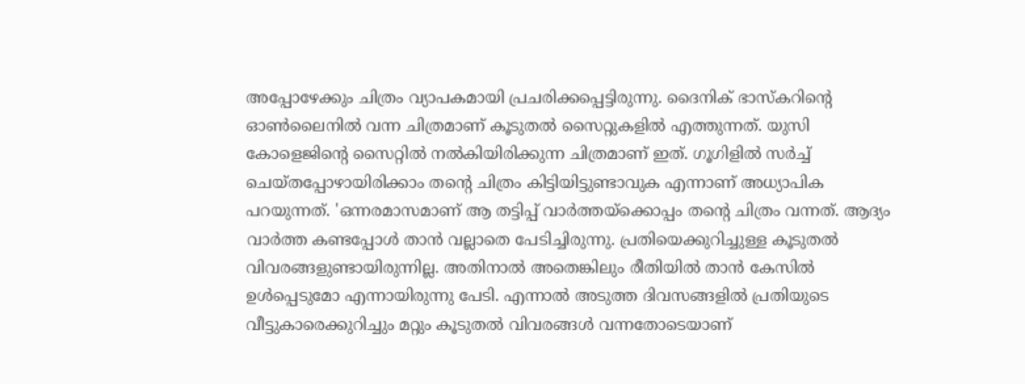അപ്പോഴേക്കും ചിത്രം വ്യാപകമായി പ്രചരിക്കപ്പെട്ടിരുന്നു. ദൈനിക് ഭാസ്‌കറിന്റെ ഓണ്‍ലൈനില്‍ വന്ന ചിത്രമാണ് കൂടുതല്‍ സൈറ്റുകളില്‍ എത്തുന്നത്. യുസി കോളെജിന്റെ സൈറ്റില്‍ നല്‍കിയിരിക്കുന്ന ചിത്രമാണ് ഇത്. ഗൂഗിളില്‍ സര്‍ച്ച് ചെയ്തപ്പോഴായിരിക്കാം തന്റെ ചിത്രം കിട്ടിയിട്ടുണ്ടാവുക എന്നാണ് അധ്യാപിക പറയുന്നത്. 'ഒന്നരമാസമാണ് ആ തട്ടിപ്പ് വാര്‍ത്തയ്‌ക്കൊപ്പം തന്റെ ചിത്രം വന്നത്. ആദ്യം വാര്‍ത്ത കണ്ടപ്പോള്‍ താന്‍ വല്ലാതെ പേടിച്ചിരുന്നു. പ്രതിയെക്കുറിച്ചുള്ള കൂടുതല്‍ വിവരങ്ങളുണ്ടായിരുന്നില്ല. അതിനാല്‍ അതെങ്കിലും രീതിയില്‍ താന്‍ കേസില്‍ ഉള്‍പ്പെടുമോ എന്നായിരുന്നു പേടി. എന്നാല്‍ അടുത്ത ദിവസങ്ങളില്‍ പ്രതിയുടെ വീട്ടുകാരെക്കുറിച്ചും മറ്റും കൂടുതല്‍ വിവരങ്ങള്‍ വന്നതോടെയാണ്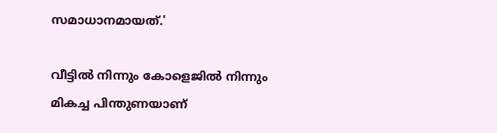സമാധാനമായത്.'

വീട്ടില്‍ നിന്നും കോളെജില്‍ നിന്നും മികച്ച പിന്തുണയാണ്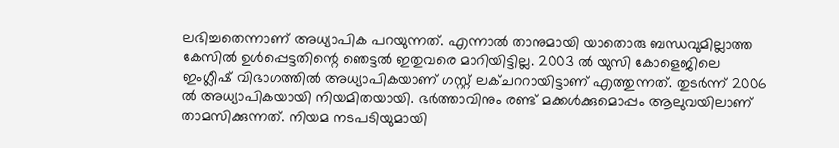ലഭിച്ചതെന്നാണ് അധ്യാപിക പറയുന്നത്. എന്നാല്‍ താനുമായി യാതൊരു ബന്ധവുമില്ലാത്ത കേസില്‍ ഉള്‍പ്പെട്ടതിന്റെ ഞെട്ടല്‍ ഇതുവരെ മാറിയിട്ടില്ല. 2003 ല്‍ യുസി കോളെജിലെ ഇംഗ്ലീഷ് വിഭാഗത്തില്‍ അധ്യാപികയാണ് ഗസ്റ്റ് ലക്ചററായിട്ടാണ് എത്തുന്നത്. തുടര്‍ന്ന് 2006 ല്‍ അധ്യാപികയായി നിയമിതയായി. ഭര്‍ത്താവിനും രണ്ട് മക്കള്‍ക്കുമൊപ്പം ആലുവയിലാണ് താമസിക്കുന്നത്. നിയമ നടപടിയുമായി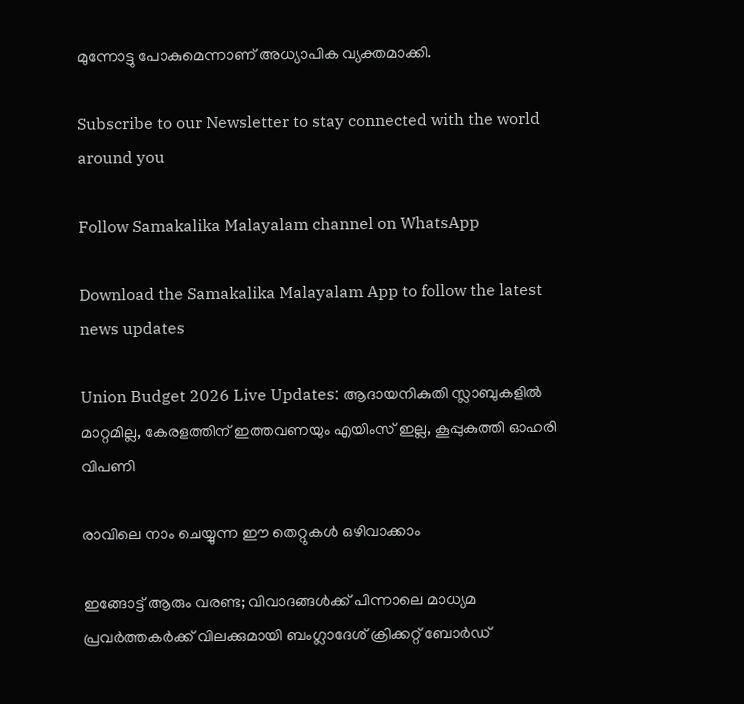മുന്നോട്ടു പോകുമെന്നാണ് അധ്യാപിക വ്യക്തമാക്കി.

Subscribe to our Newsletter to stay connected with the world around you

Follow Samakalika Malayalam channel on WhatsApp

Download the Samakalika Malayalam App to follow the latest news updates

Union Budget 2026 Live Updates: ആദായനികുതി സ്ലാബുകളില്‍ മാറ്റമില്ല, കേരളത്തിന് ഇത്തവണയും എയിംസ് ഇല്ല, കൂപ്പുകുത്തി ഓഹരി വിപണി

രാവിലെ നാം ചെയ്യുന്ന ഈ തെറ്റുകൾ ഒഴിവാക്കാം

ഇങ്ങോട്ട് ആരും വരണ്ട; വിവാദങ്ങൾക്ക് പിന്നാലെ മാധ്യമ പ്രവർത്തകർക്ക് വിലക്കുമായി ബംഗ്ലാദേശ് ക്രിക്കറ്റ് ബോർഡ്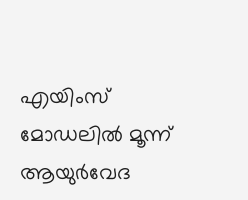എയിംസ് മോഡലില്‍ മൂന്ന് ആയുര്‍വേദ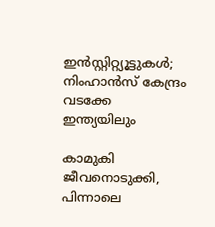ഇന്‍സ്റ്റിറ്റ്യൂട്ടുകള്‍; നിംഹാന്‍സ് കേന്ദ്രം വടക്കേ ഇന്ത്യയിലും

കാമുകി ജീവനൊടുക്കി, പിന്നാലെ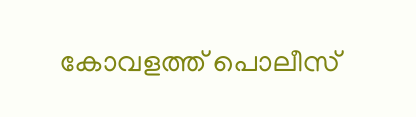കോവളത്ത് പൊലീസ്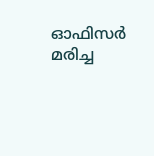ഓഫിസര്‍ മരിച്ച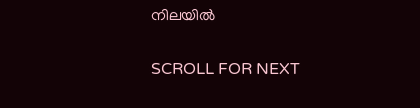നിലയില്‍

SCROLL FOR NEXT